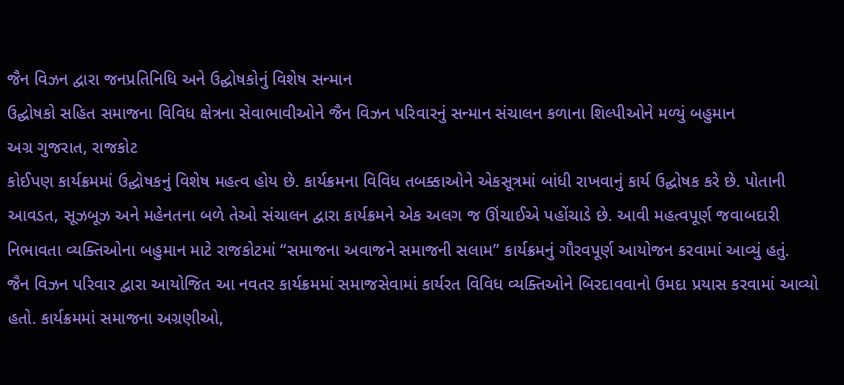જૈન વિઝન દ્વારા જનપ્રતિનિધિ અને ઉદ્ઘોષકોનું વિશેષ સન્માન
ઉદ્ઘોષકો સહિત સમાજના વિવિધ ક્ષેત્રના સેવાભાવીઓને જૈન વિઝન પરિવારનું સન્માન સંચાલન કળાના શિલ્પીઓને મળ્યું બહુમાન
અગ્ર ગુજરાત, રાજકોટ
કોઈપણ કાર્યક્રમમાં ઉદ્ઘોષકનું વિશેષ મહત્વ હોય છે. કાર્યક્રમના વિવિધ તબક્કાઓને એકસૂત્રમાં બાંધી રાખવાનું કાર્ય ઉદ્ઘોષક કરે છે. પોતાની આવડત, સૂઝબૂઝ અને મહેનતના બળે તેઓ સંચાલન દ્વારા કાર્યક્રમને એક અલગ જ ઊંચાઈએ પહોંચાડે છે. આવી મહત્વપૂર્ણ જવાબદારી નિભાવતા વ્યક્તિઓના બહુમાન માટે રાજકોટમાં “સમાજના અવાજને સમાજની સલામ” કાર્યક્રમનું ગૌરવપૂર્ણ આયોજન કરવામાં આવ્યું હતું.
જૈન વિઝન પરિવાર દ્વારા આયોજિત આ નવતર કાર્યક્રમમાં સમાજસેવામાં કાર્યરત વિવિધ વ્યક્તિઓને બિરદાવવાનો ઉમદા પ્રયાસ કરવામાં આવ્યો હતો. કાર્યક્રમમાં સમાજના અગ્રણીઓ,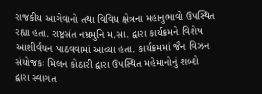રાજકીય આગેવાનો તથા વિવિધ ક્ષેત્રના મહાનુભાવો ઉપસ્થિત રહ્યા હતા. રાષ્ટ્રસંત નમ્રમુનિ મ.સા. દ્વારા કાર્યક્રમને વિશેષ આશીર્વચન પાઠવવામાં આવ્યા હતા. કાર્યક્રમમાં જૈન વિઝન સંયોજકઃ મિલન કોઠારી દ્વારા ઉપસ્થિત મહેમાનોનું શબ્દો દ્વારા સ્વાગત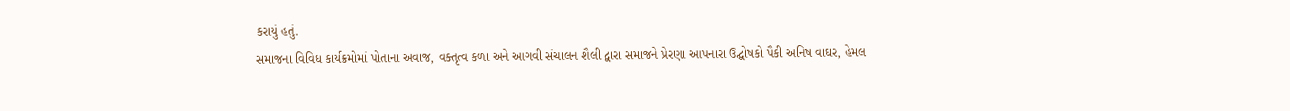કરાયું હતું.
સમાજના વિવિધ કાર્યક્રમોમાં પોતાના અવાજ, વક્તૃત્વ કળા અને આગવી સંચાલન શૈલી દ્વારા સમાજને પ્રેરણા આપનારા ઉદ્ઘોષકો પૈકી અનિષ વાઘર, હેમલ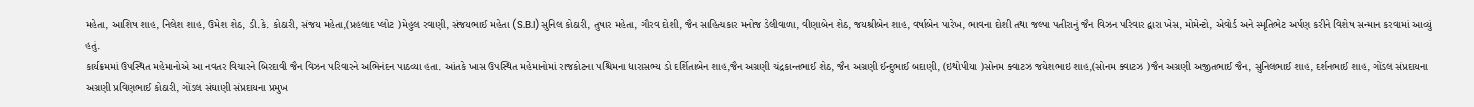મહેતા, આશિષ શાહ, નિલેશ શાહ, ઉમેશ શેઠ, ડી.કે. કોઠારી, સંજય મહેતા,(પ્રહલાદ પ્લોટ )મેહુલ રવાણી, સંજયભાઈ મહેતા (S.B.I)સુનિલ કોઠારી, તુષાર મહેતા, ગૌરવ દોશી, જૈન સાહિત્યકાર મનોજ ડેલીવાળા, વીણાબેન શેઠ, જયશ્રીબેન શાહ, વર્ષાબેન પારેખ, ભાવના દોશી તથા જલ્પા પતીરાનું જૈન વિઝન પરિવાર દ્વારા ખેસ, મોમેન્ટો, એવોર્ડ અને સ્મૃતિભેટ અર્પણ કરીને વિશેષ સન્માન કરવામાં આવ્યું હતું.
કાર્યક્રમમાં ઉપસ્થિત મહેમાનોએ આ નવતર વિચારને બિરદાવી જૈન વિઝન પરિવારને અભિનંદન પાઠવ્યા હતા. આંતકે ખાસ ઉપસ્થિત મહેમાનોમાં રાજકોટના પશ્ચિમના ધારાસભ્ય ડો દર્શિતાબેન શાહ,જૈન અગ્રણી ચંદ્રકાન્તભાઈ શેઠ, જૈન અગ્રણી ઈન્દુભાઈ બદાણી, (ઇથોપીયા )સોનમ ક્વાટઝ જયેશભાઇ શાહ,(સોનમ ક્વાટઝ )જૈન અગ્રણી અજીતભાઈ જૈન, સુનિલભાઈ શાહ, દર્શનભાઈ શાહ, ગોંડલ સંપ્રદાયના અગ્રણી પ્રવિણભાઈ કોઠારી, ગોંડલ સંઘાણી સંપ્રદાયના પ્રમુખ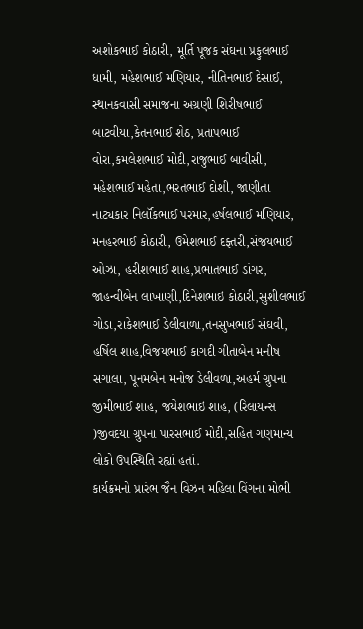અશોકભાઈ કોઠારી, મૂર્તિ પૂજક સંઘના પ્રફુલભાઈ ધામી, મહેશભાઈ મણિયાર, નીતિનભાઈ દેસાઈ, સ્થાનકવાસી સમાજના અગ્રણી શિરીષભાઈ બાટવીયા,કેતનભાઈ શેઠ, પ્રતાપભાઈ વોરા,કમલેશભાઈ મોદી,રાજુભાઈ બાવીસી, મહેશભાઈ મહેતા,ભરતભાઈ દોશી, જાણીતા નાટ્યકાર નિર્લૉકભાઈ પરમાર,હર્ષલભાઈ મણિયાર, મનહરભાઈ કોઠારી, ઉમેશભાઈ દફ્તરી,સંજયભાઈ ઓઝા, હરીશભાઈ શાહ,પ્રભાતભાઈ ડાંગર, જાહન્વીબેન લાખાણી,દિનેશભાઇ કોઠારી,સુશીલભાઈ ગોડા,રાકેશભાઈ ડેલીવાળા,તનસુખભાઈ સંઘવી, હર્ષિલ શાહ,વિજયભાઈ કાગદી ગીતાબેન મનીષ સગાલા, પૂનમબેન મનોજ ડેલીવળા,અહર્મ ગ્રુપના જીમીભાઈ શાહ, જયેશભાઇ શાહ, (રિલાયન્સ )જીવદયા ગ્રુપના પારસભાઈ મોદી,સહિત ગણમાન્ય લોકો ઉપસ્થિતિ રહ્યાં હતાં.
કાર્યક્રમનો પ્રારંભ જૈન વિઝન મહિલા વિંગના મોભી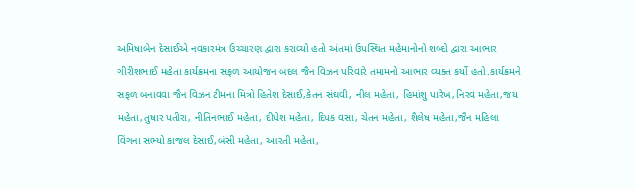અમિષાબેન દેસાઈએ નવકારમંત્ર ઉચ્ચારણ દ્વારા કરાવ્યો હતો અંતમાં ઉપસ્થિત મહેમાનોનો શબ્દો દ્વારા આભાર ગીરીશભાઈ મહેતા કાર્યક્રમના સફળ આયોજન બદલ જૈન વિઝન પરિવારે તમામનો આભાર વ્યક્ત કર્યો હતો.કાર્યક્રમને સફળ બનાવવા જૈન વિઝન ટીમના મિત્રો હિતેશ દેસાઈ,કેતન સંઘવી, નીલ મહેતા, હિમાંશુ પારેખ,નિરવ મહેતા,જય મહેતા,તુષાર પતીરા, નીતિનભાઈ મહેતા, દીપેશ મહેતા, દિપક વસા, ચેતન મહેતા, શૈલેષ મહેતા,જૈન મહિલા વિંગના સભ્યો કાજલ દેસાઈ,બંસી મહેતા, આરતી મહેતા,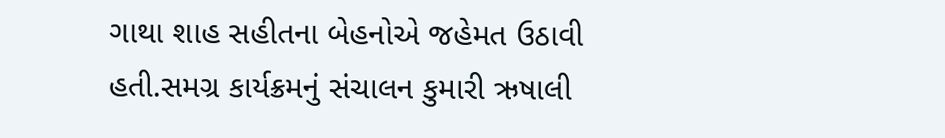ગાથા શાહ સહીતના બેહનોએ જહેમત ઉઠાવી હતી.સમગ્ર કાર્યક્રમનું સંચાલન કુમારી ઋષાલી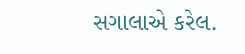સગાલાએ કરેલ.